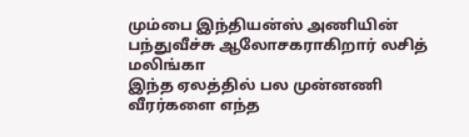மும்பை இந்தியன்ஸ் அணியின் பந்துவீச்சு ஆலோசகராகிறார் லசித் மலிங்கா
இந்த ஏலத்தில் பல முன்னணி வீரர்களை எந்த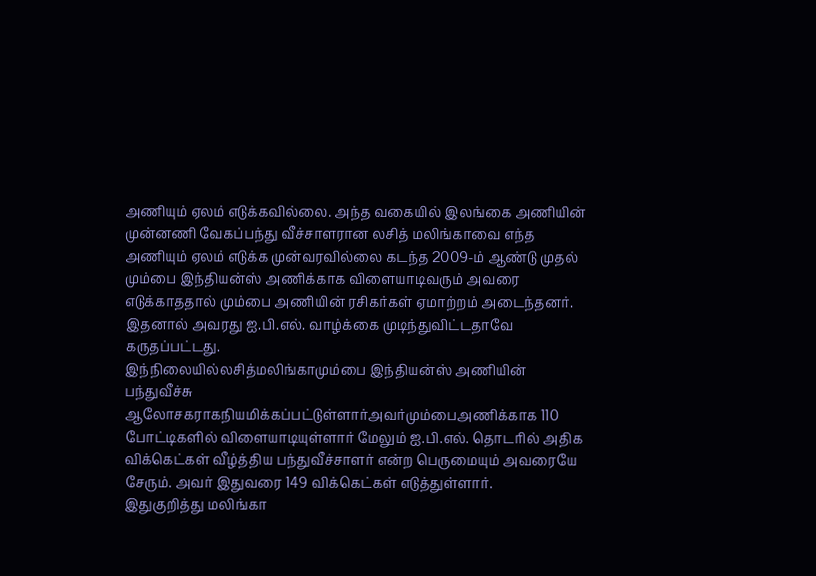அணியும் ஏலம் எடுக்கவில்லை. அந்த வகையில் இலங்கை அணியின் முன்னணி வேகப்பந்து வீச்சாளரான லசித் மலிங்காவை எந்த அணியும் ஏலம் எடுக்க முன்வரவில்லை கடந்த 2009-ம் ஆண்டு முதல் மும்பை இந்தியன்ஸ் அணிக்காக விளையாடிவரும் அவரை எடுக்காததால் மும்பை அணியின் ரசிகர்கள் ஏமாற்றம் அடைந்தனர். இதனால் அவரது ஐ.பி.எல். வாழ்க்கை முடிந்துவிட்டதாவே கருதப்பட்டது.
இந்நிலையில்லசித்மலிங்காமும்பை இந்தியன்ஸ் அணியின் பந்துவீச்சு ஆலோசகராகநியமிக்கப்பட்டுள்ளார்அவர்மும்பைஅணிக்காக 110 போட்டிகளில் விளையாடியுள்ளார் மேலும் ஐ.பி.எல். தொடரில் அதிக விக்கெட்கள் வீழ்த்திய பந்துவீச்சாளர் என்ற பெருமையும் அவரையே சேரும். அவர் இதுவரை 149 விக்கெட்கள் எடுத்துள்ளார்.
இதுகுறித்து மலிங்கா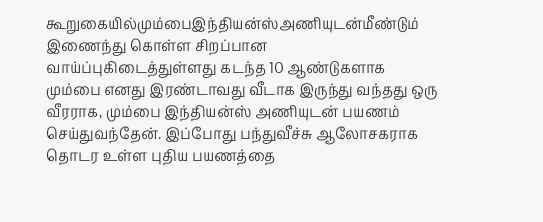கூறுகையில்மும்பைஇந்தியன்ஸ்அணியுடன்மீண்டும் இணைந்து கொள்ள சிறப்பான வாய்ப்புகிடைத்துள்ளது கடந்த 10 ஆண்டுகளாக மும்பை எனது இரண்டாவது வீடாக இருந்து வந்தது ஒரு வீரராக, மும்பை இந்தியன்ஸ் அணியுடன் பயணம் செய்துவந்தேன். இப்போது பந்துவீச்சு ஆலோசகராக தொடர உள்ள புதிய பயணத்தை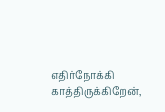எதிர்நோக்கி காத்திருக்கிறேன்,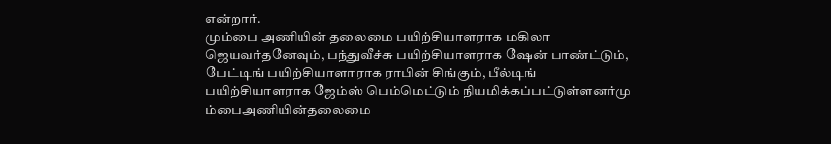என்றார்.
மும்பை அணியின் தலைமை பயிற்சியாளராக மகிலா ஜெயவர்தனேவும், பந்துவீச்சு பயிற்சியாளராக ஷேன் பாண்ட்டும், பேட்டிங் பயிற்சியாளாராக ராபின் சிங்கும், பீல்டிங் பயிற்சியாளராக ஜேம்ஸ் பெம்மெட்டும் நியமிக்கப்பட்டுள்ளனர்மு ம்பைஅணியின்தலைமை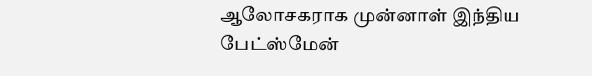ஆலோசகராக முன்னாள் இந்திய பேட்ஸ்மேன்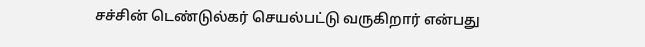சச்சின் டெண்டுல்கர் செயல்பட்டு வருகிறார் என்பது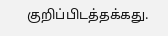குறிப்பிடத்தக்கது.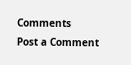Comments
Post a Comment